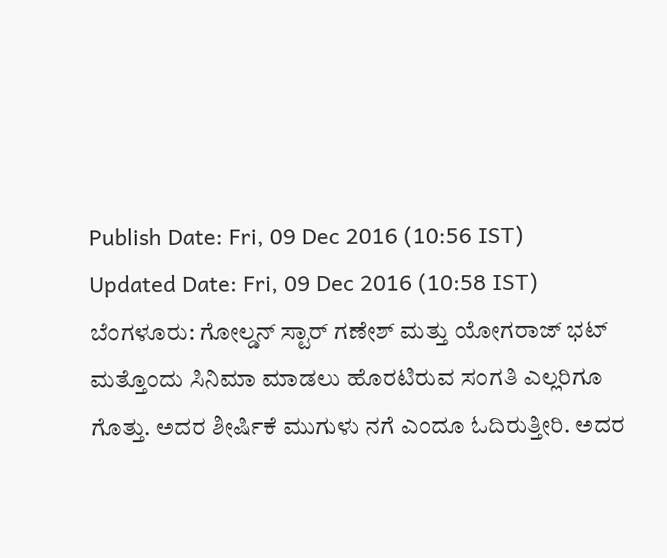Publish Date: Fri, 09 Dec 2016 (10:56 IST)
Updated Date: Fri, 09 Dec 2016 (10:58 IST)
ಬೆಂಗಳೂರು: ಗೋಲ್ಡನ್ ಸ್ಟಾರ್ ಗಣೇಶ್ ಮತ್ತು ಯೋಗರಾಜ್ ಭಟ್ ಮತ್ತೊಂದು ಸಿನಿಮಾ ಮಾಡಲು ಹೊರಟಿರುವ ಸಂಗತಿ ಎಲ್ಲರಿಗೂ ಗೊತ್ತು. ಅದರ ಶೀರ್ಷಿಕೆ ಮುಗುಳು ನಗೆ ಎಂದೂ ಓದಿರುತ್ತೀರಿ. ಅದರ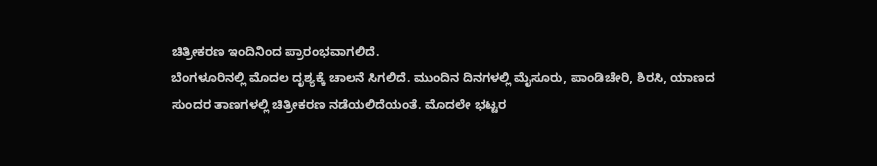ಚಿತ್ರೀಕರಣ ಇಂದಿನಿಂದ ಪ್ರಾರಂಭವಾಗಲಿದೆ.
ಬೆಂಗಳೂರಿನಲ್ಲಿ ಮೊದಲ ದೃಶ್ಯಕ್ಕೆ ಚಾಲನೆ ಸಿಗಲಿದೆ. ಮುಂದಿನ ದಿನಗಳಲ್ಲಿ ಮೈಸೂರು, ಪಾಂಡಿಚೇರಿ, ಶಿರಸಿ, ಯಾಣದ ಸುಂದರ ತಾಣಗಳಲ್ಲಿ ಚಿತ್ರೀಕರಣ ನಡೆಯಲಿದೆಯಂತೆ. ಮೊದಲೇ ಭಟ್ಟರ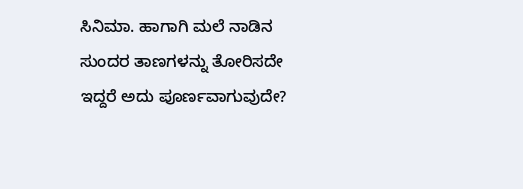ಸಿನಿಮಾ. ಹಾಗಾಗಿ ಮಲೆ ನಾಡಿನ ಸುಂದರ ತಾಣಗಳನ್ನು ತೋರಿಸದೇ ಇದ್ದರೆ ಅದು ಪೂರ್ಣವಾಗುವುದೇ?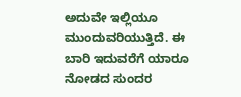ಅದುವೇ ಇಲ್ಲಿಯೂ ಮುಂದುವರಿಯುತ್ತಿದೆ. ಈ ಬಾರಿ ಇದುವರೆಗೆ ಯಾರೂ ನೋಡದ ಸುಂದರ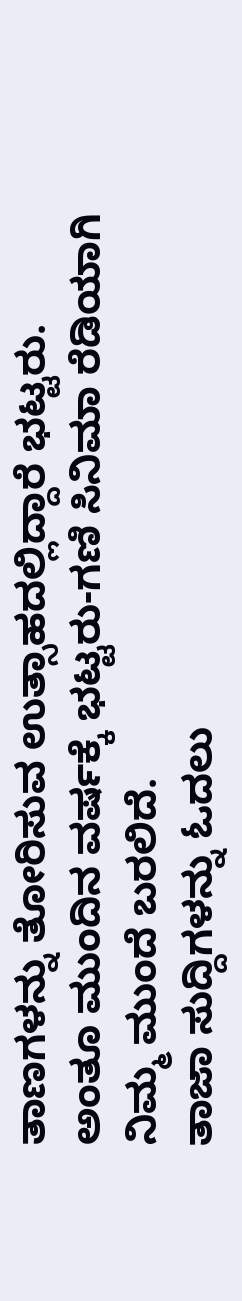ತಾಣಗಳನ್ನು ತೋರಿಸುವ ಉತ್ಸಾಹದಲ್ಲಿದ್ದಾರೆ ಭಟ್ಟರು. ಅಂತೂ ಮುಂದಿನ ವರ್ಷಕ್ಕೆ ಭಟ್ಟರು-ಗಣಿ ಸಿನಿಮಾ ರೆಡಿಯಾಗಿ ನಿಮ್ಮ ಮುಂದೆ ಬರಲಿದೆ.
ತಾಜಾ ಸುದ್ದಿಗಳನ್ನು ಓದಲು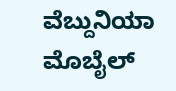ವೆಬ್ದುನಿಯಾ
ಮೊಬೈಲ್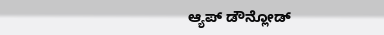ಆ್ಯಪ್ ಡೌನ್ಲೋಡ್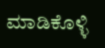ಮಾಡಿಕೊಳ್ಳಿ